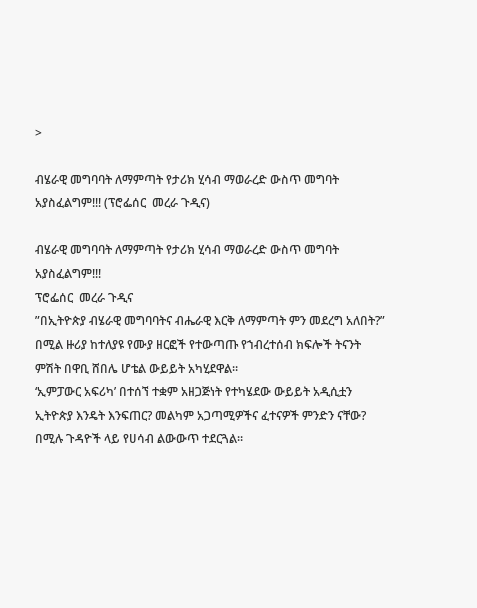>

ብሄራዊ መግባባት ለማምጣት የታሪክ ሂሳብ ማወራረድ ውስጥ መግባት አያስፈልግም!!! (ፕሮፌሰር  መረራ ጉዲና)

ብሄራዊ መግባባት ለማምጣት የታሪክ ሂሳብ ማወራረድ ውስጥ መግባት አያስፈልግም!!!
ፕሮፌሰር  መረራ ጉዲና
”በኢትዮጵያ ብሄራዊ መግባባትና ብሔራዊ እርቅ ለማምጣት ምን መደረግ አለበት?” በሚል ዙሪያ ከተለያዩ የሙያ ዘርፎች የተውጣጡ የኀብረተሰብ ክፍሎች ትናንት ምሽት በዋቢ ሸበሌ ሆቴል ውይይት አካሂደዋል።
‘ኢምፓውር አፍሪካ’ በተሰኘ ተቋም አዘጋጅነት የተካሄደው ውይይት አዲሲቷን ኢትዮጵያ እንዴት እንፍጠር? መልካም አጋጣሚዎችና ፈተናዎች ምንድን ናቸው? በሚሉ ጉዳዮች ላይ የሀሳብ ልውውጥ ተደርጓል።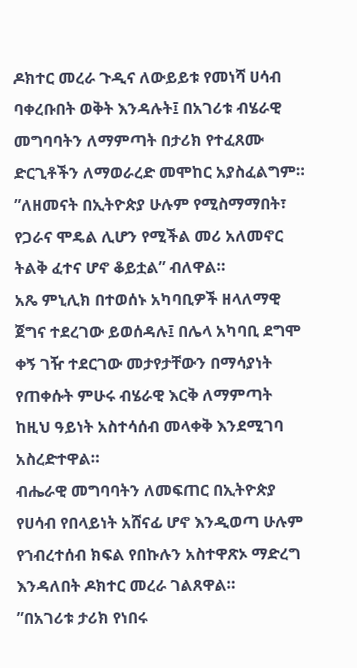ዶክተር መረራ ጉዲና ለውይይቱ የመነሻ ሀሳብ ባቀረቡበት ወቅት እንዳሉት፤ በአገሪቱ ብሄራዊ መግባባትን ለማምጣት በታሪክ የተፈጸሙ ድርጊቶችን ለማወራረድ መሞከር አያስፈልግም።
”ለዘመናት በኢትዮጵያ ሁሉም የሚስማማበት፣ የጋራና ሞዴል ሊሆን የሚችል መሪ አለመኖር ትልቅ ፈተና ሆኖ ቆይቷል” ብለዋል።
አጼ ምኒሊክ በተወሰኑ አካባቢዎች ዘላለማዊ ጀግና ተደረገው ይወሰዳሉ፤ በሌላ አካባቢ ደግሞ ቀኝ ገዥ ተደርገው መታየታቸውን በማሳያነት የጠቀሱት ምሁሩ ብሄራዊ እርቅ ለማምጣት ከዚህ ዓይነት አስተሳሰብ መላቀቅ እንደሚገባ አስረድተዋል።
ብሔራዊ መግባባትን ለመፍጠር በኢትዮጵያ የሀሳብ የበላይነት አሸናፊ ሆኖ እንዲወጣ ሁሉም የኀብረተሰብ ክፍል የበኩሉን አስተዋጽኦ ማድረግ እንዳለበት ዶክተር መረራ ገልጸዋል።
”በአገሪቱ ታሪክ የነበሩ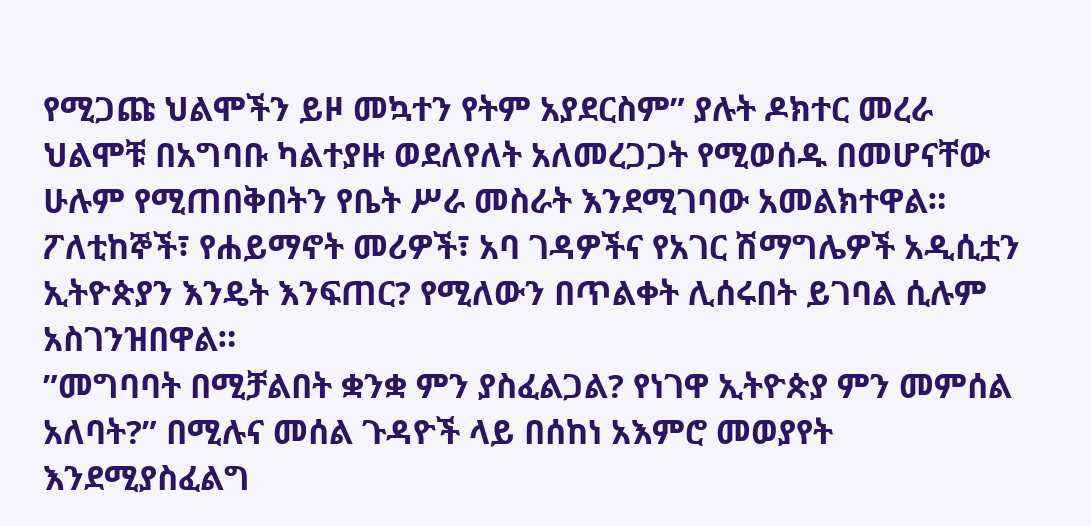የሚጋጩ ህልሞችን ይዞ መኳተን የትም አያደርስም” ያሉት ዶክተር መረራ ህልሞቹ በአግባቡ ካልተያዙ ወደለየለት አለመረጋጋት የሚወሰዱ በመሆናቸው ሁሉም የሚጠበቅበትን የቤት ሥራ መስራት እንደሚገባው አመልክተዋል።
ፖለቲከኞች፣ የሐይማኖት መሪዎች፣ አባ ገዳዎችና የአገር ሽማግሌዎች አዲሲቷን ኢትዮጵያን እንዴት እንፍጠር? የሚለውን በጥልቀት ሊሰሩበት ይገባል ሲሉም አስገንዝበዋል።
”መግባባት በሚቻልበት ቋንቋ ምን ያስፈልጋል? የነገዋ ኢትዮጵያ ምን መምሰል አለባት?” በሚሉና መሰል ጉዳዮች ላይ በሰከነ አእምሮ መወያየት እንደሚያስፈልግ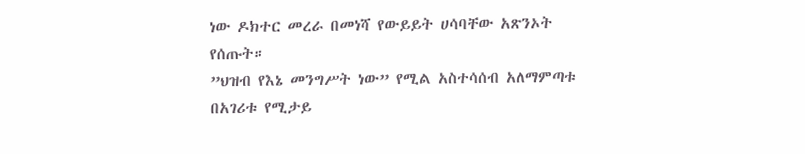ነው ዶክተር መረራ በመነሻ የውይይት ሀሳባቸው አጽንኦት የሰጡት።
”ህዝብ የእኔ መንግሥት ነው” የሚል አስተሳሰብ አለማምጣቱ በአገሪቱ የሚታይ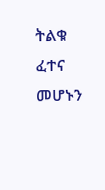ትልቁ ፈተና መሆኑን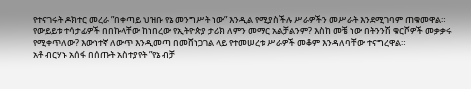የተናገሩት ዶክተር መረራ ”በቀጣይ ህዝቡ የኔ መንግሥት ነው” እንዲል የሚያስችሉ ሥራዎችን መሥራት እንደሚገባም ጠቁመዋል።
የውይይቱ ተሳታፊዎች በበኩላቸው ከነበረው የኢትዮጵያ ታሪክ ለምን መማር አልቻልንም? እስከ መቼ ነው በትንንሽ ቁርሾዎች መቃቃሩ የሚቀጥለው? እውነተኛ ለውጥ እንዲመጣ በመሸነጋገል ላይ የተመሠረቱ ሥራዎች መቆም እንዳለባቸው ተናግረዋል።
አቶ ብርሃኑ አሰፋ በሰጡት አስተያየት ”የኔ ብቻ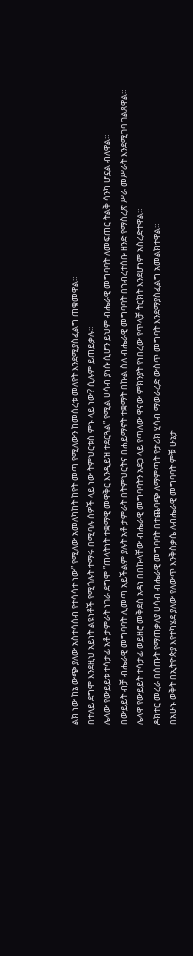ልክ ነው ከኔ ውጭ ያለው አስተሳሰብ የተሳሳተ ነው” የሚለው አመለካከት ከየት መጣ የሚለውን ከመሰረቱ መለየት እንደሚያስፈልግ ጠቁመዋል።
በተለይ ደግሞ እንደዚህ አይነት ልዩነቶች የሚጎሉት ተማሩ በሚባሉ ሰዎች ላይ ነው ትምህርቱስ ምኑ ላይ ነው? ሲሉም ይጠይቃሉ።
ሌላው የውይይቱ ተሳታፊ አቶ ታምራት ነገራ ደግሞ ”ጠላትነት ተቋማዊ መዋቅር እንዲይዝ ተደርጓል” የሚል ሀሳብ ያነሱ ሲሆን ይህም ብሔራዊ መግባባት ለመፍጠር ትልቅ ሳንካ ሆኗል ብለዋል።
በውይይት ብቻ ብሔራዊ መግባባት ሊመጣ አይችልም ያሉት አቶ ታምራት በትምህርትና በሐይማኖት ተቋማት በኩል ስለ ብሔራዊ መግባባት በኀብረተሰቡ ዘንድ የማስረጽ ሥራ መሥራት እንደሚገባ ገልጸዋል።
ሌላዋ የውይይት ተሳታፊ ወይዘሮ መቅደስ አዳነ በበኩላቸው ብሔራዊ መግባባትን አደጋ ላይ የጣለው ዋናው ምክንያት የነበረው የጥላቻ ትርክት እንደሆነም አስረድተዋል።
ዶክተር መረራ በሰጡት የማጠቃለያ ሀሳብ ብሔራዊ መግባባት በተጨባጭ ለማምጣት የታሪክ ሂሳብ ማወራረድ ውስጥ መግባት እንደማያስፈልግ አመልክተዋል።
በአሁኑ ወቅት በኢትዮጵያ እየተካሄደ ያለው የለውጥ እንቅስቃሴ ለብሔራዊ መግባባት ምቹ ሁኔታ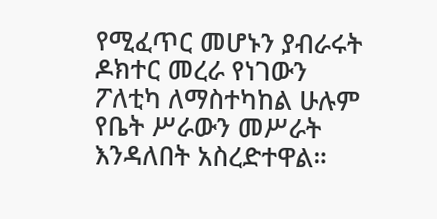የሚፈጥር መሆኑን ያብራሩት ዶክተር መረራ የነገውን ፖለቲካ ለማስተካከል ሁሉም የቤት ሥራውን መሥራት እንዳለበት አስረድተዋል።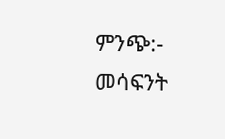ምንጭ:- መሳፍንት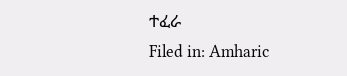ተፈራ
Filed in: Amharic